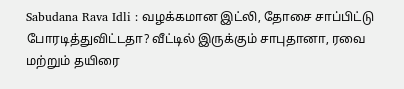Sabudana Rava Idli : வழக்கமான இட்லி, தோசை சாப்பிட்டு போரடித்துவிட்டதா? வீட்டில் இருக்கும் சாபுதானா, ரவை மற்றும் தயிரை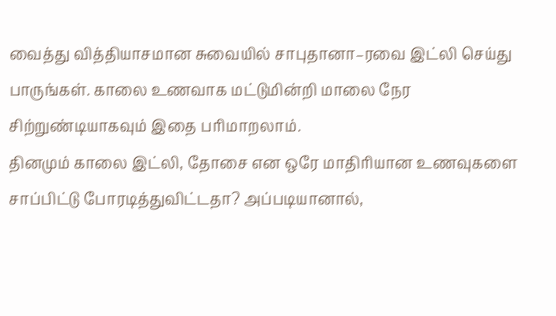வைத்து வித்தியாசமான சுவையில் சாபுதானா–ரவை இட்லி செய்து பாருங்கள். காலை உணவாக மட்டுமின்றி மாலை நேர சிற்றுண்டியாகவும் இதை பரிமாறலாம்.
தினமும் காலை இட்லி, தோசை என ஒரே மாதிரியான உணவுகளை சாப்பிட்டு போரடித்துவிட்டதா? அப்படியானால்,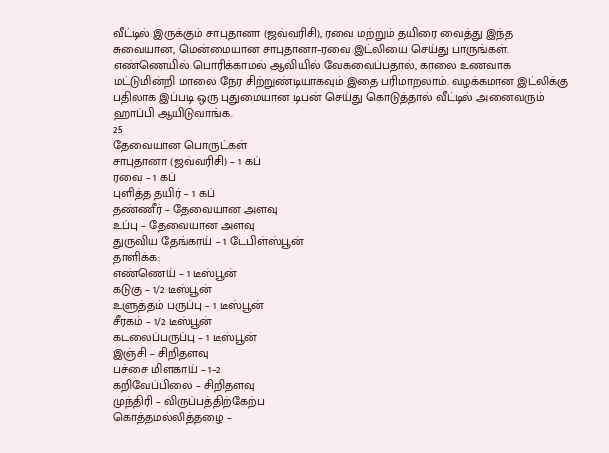வீட்டில் இருக்கும் சாபுதானா (ஜவ்வரிசி), ரவை மற்றும் தயிரை வைத்து இந்த சுவையான, மென்மையான சாபுதானா–ரவை இட்லியை செய்து பாருங்கள்.
எண்ணெயில் பொரிக்காமல் ஆவியில் வேகவைப்பதால், காலை உணவாக மட்டுமின்றி மாலை நேர சிற்றுண்டியாகவும் இதை பரிமாறலாம். வழக்கமான இட்லிக்கு பதிலாக இப்படி ஒரு புதுமையான டிபன் செய்து கொடுத்தால் வீட்டில் அனைவரும் ஹாப்பி ஆயிடுவாங்க.
25
தேவையான பொருட்கள்
சாபுதானா (ஜவ்வரிசி) – 1 கப்
ரவை – 1 கப்
புளித்த தயிர் – 1 கப்
தண்ணீர் – தேவையான அளவு
உப்பு – தேவையான அளவு
துருவிய தேங்காய் – 1 டேபிள்ஸ்பூன்
தாளிக்க:
எண்ணெய் – 1 டீஸ்பூன்
கடுகு – 1/2 டீஸ்பூன்
உளுத்தம் பருப்பு – 1 டீஸ்பூன்
சீரகம் – 1/2 டீஸ்பூன்
கடலைப்பருப்பு – 1 டீஸ்பூன்
இஞ்சி – சிறிதளவு
பச்சை மிளகாய் – 1–2
கறிவேப்பிலை – சிறிதளவு
முந்திரி – விருப்பத்திற்கேற்ப
கொத்தமல்லித்தழை –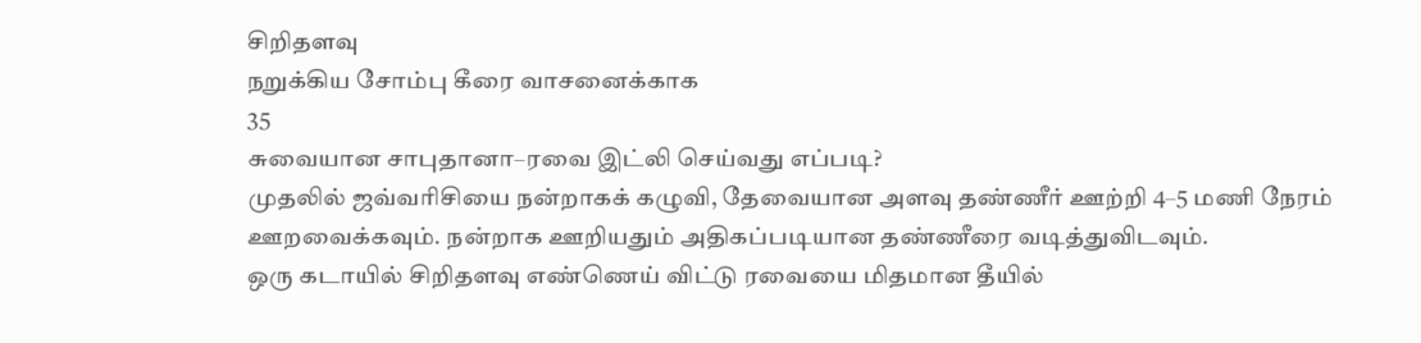சிறிதளவு
நறுக்கிய சோம்பு கீரை வாசனைக்காக
35
சுவையான சாபுதானா–ரவை இட்லி செய்வது எப்படி?
முதலில் ஜவ்வரிசியை நன்றாகக் கழுவி, தேவையான அளவு தண்ணீர் ஊற்றி 4–5 மணி நேரம் ஊறவைக்கவும். நன்றாக ஊறியதும் அதிகப்படியான தண்ணீரை வடித்துவிடவும்.
ஒரு கடாயில் சிறிதளவு எண்ணெய் விட்டு ரவையை மிதமான தீயில்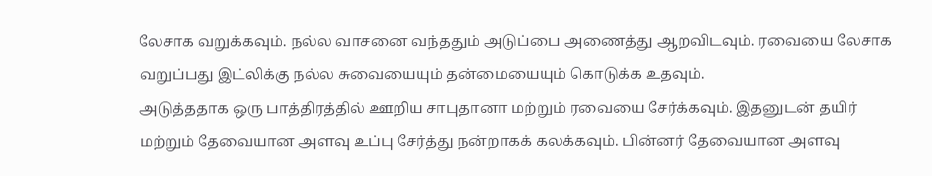லேசாக வறுக்கவும். நல்ல வாசனை வந்ததும் அடுப்பை அணைத்து ஆறவிடவும். ரவையை லேசாக வறுப்பது இட்லிக்கு நல்ல சுவையையும் தன்மையையும் கொடுக்க உதவும்.
அடுத்ததாக ஒரு பாத்திரத்தில் ஊறிய சாபுதானா மற்றும் ரவையை சேர்க்கவும். இதனுடன் தயிர் மற்றும் தேவையான அளவு உப்பு சேர்த்து நன்றாகக் கலக்கவும். பின்னர் தேவையான அளவு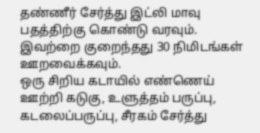தண்ணீர் சேர்த்து இட்லி மாவு பதத்திற்கு கொண்டு வரவும். இவற்றை குறைந்தது 30 நிமிடங்கள் ஊறவைக்கவும்.
ஒரு சிறிய கடாயில் எண்ணெய் ஊற்றி கடுகு, உளுத்தம் பருப்பு, கடலைப்பருப்பு, சீரகம் சேர்த்து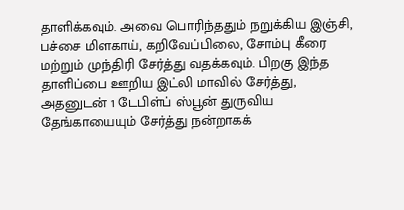தாளிக்கவும். அவை பொரிந்ததும் நறுக்கிய இஞ்சி, பச்சை மிளகாய், கறிவேப்பிலை, சோம்பு கீரை மற்றும் முந்திரி சேர்த்து வதக்கவும். பிறகு இந்த தாளிப்பை ஊறிய இட்லி மாவில் சேர்த்து, அதனுடன் 1 டேபிள்ப் ஸ்பூன் துருவிய தேங்காயையும் சேர்த்து நன்றாகக்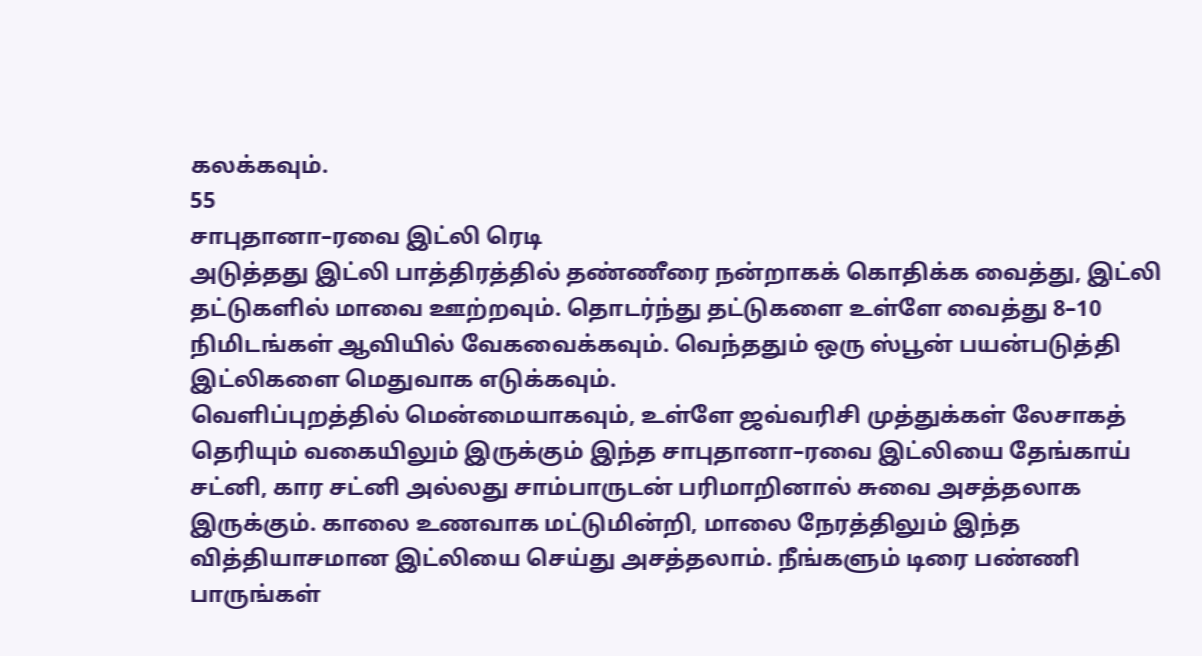கலக்கவும்.
55
சாபுதானா–ரவை இட்லி ரெடி
அடுத்தது இட்லி பாத்திரத்தில் தண்ணீரை நன்றாகக் கொதிக்க வைத்து, இட்லி தட்டுகளில் மாவை ஊற்றவும். தொடர்ந்து தட்டுகளை உள்ளே வைத்து 8–10 நிமிடங்கள் ஆவியில் வேகவைக்கவும். வெந்ததும் ஒரு ஸ்பூன் பயன்படுத்தி இட்லிகளை மெதுவாக எடுக்கவும்.
வெளிப்புறத்தில் மென்மையாகவும், உள்ளே ஜவ்வரிசி முத்துக்கள் லேசாகத் தெரியும் வகையிலும் இருக்கும் இந்த சாபுதானா–ரவை இட்லியை தேங்காய் சட்னி, கார சட்னி அல்லது சாம்பாருடன் பரிமாறினால் சுவை அசத்தலாக இருக்கும். காலை உணவாக மட்டுமின்றி, மாலை நேரத்திலும் இந்த வித்தியாசமான இட்லியை செய்து அசத்தலாம். நீங்களும் டிரை பண்ணி பாருங்கள்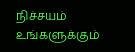நிச்சயம் உங்களுக்கும்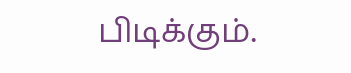பிடிக்கும்.